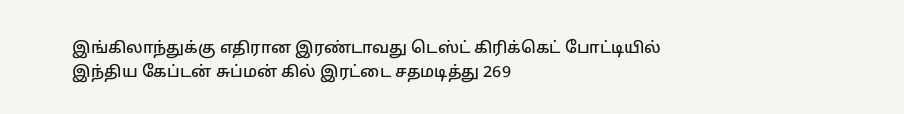இங்கிலாந்துக்கு எதிரான இரண்டாவது டெஸ்ட் கிரிக்கெட் போட்டியில் இந்திய கேப்டன் சுப்மன் கில் இரட்டை சதமடித்து 269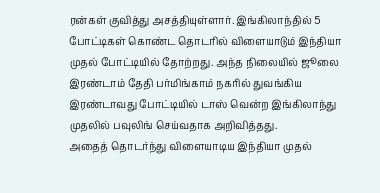ரன்கள் குவித்து அசத்தியுள்ளார். இங்கிலாந்தில் 5 போட்டிகள் கொண்ட தொடரில் விளையாடும் இந்தியா முதல் போட்டியில் தோற்றது. அந்த நிலையில் ஜூலை இரண்டாம் தேதி பர்மிங்காம் நகரில் துவங்கிய இரண்டாவது போட்டியில் டாஸ் வென்ற இங்கிலாந்து முதலில் பவுலிங் செய்வதாக அறிவித்தது.
அதைத் தொடர்ந்து விளையாடிய இந்தியா முதல்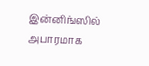இன்னிங்ஸில் அபாரமாக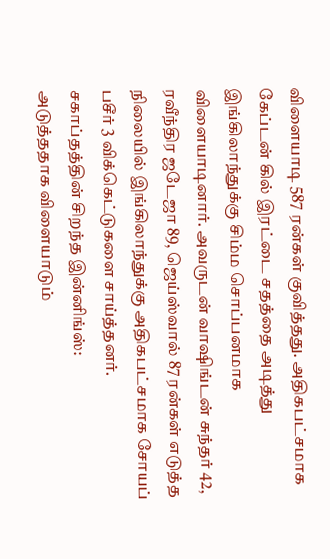விளையாடி 587 ரன்கள் குவித்தது. அதிகபட்சமாக கேப்டன் கில் இரட்டை சதத்தை அடித்து இங்கிலாந்துக்கு சிம்ம சொப்பனமாக விளையாடினார். அவருடன் வாஷிங்டன் சுந்தர் 42, ரவீந்திர ஜடேஜா 89, ஜெய்ஸ்வால் 87 ரன்கள் எடுத்த நிலையில் இங்கிலாந்துக்கு அதிகபட்சமாக சோயப் பசீர் 3 விக்கெட்டுகளை சாய்த்தனர்.
சகாப்தத்தின் சிறந்த இன்னிங்ஸ்:
அடுத்ததாக விளையாடும்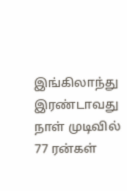இங்கிலாந்து இரண்டாவது நாள் முடிவில் 77 ரன்கள்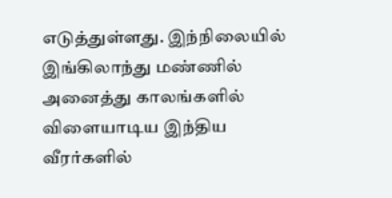எடுத்துள்ளது. இந்நிலையில் இங்கிலாந்து மண்ணில் அனைத்து காலங்களில் விளையாடிய இந்திய வீரர்களில்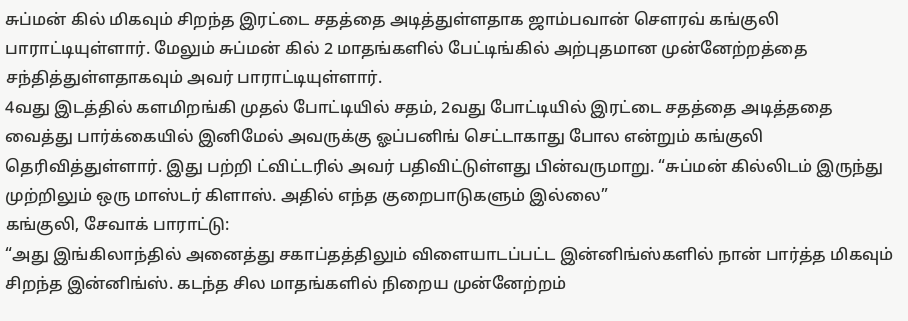சுப்மன் கில் மிகவும் சிறந்த இரட்டை சதத்தை அடித்துள்ளதாக ஜாம்பவான் சௌரவ் கங்குலி பாராட்டியுள்ளார். மேலும் சுப்மன் கில் 2 மாதங்களில் பேட்டிங்கில் அற்புதமான முன்னேற்றத்தை சந்தித்துள்ளதாகவும் அவர் பாராட்டியுள்ளார்.
4வது இடத்தில் களமிறங்கி முதல் போட்டியில் சதம், 2வது போட்டியில் இரட்டை சதத்தை அடித்ததை வைத்து பார்க்கையில் இனிமேல் அவருக்கு ஓப்பனிங் செட்டாகாது போல என்றும் கங்குலி தெரிவித்துள்ளார். இது பற்றி ட்விட்டரில் அவர் பதிவிட்டுள்ளது பின்வருமாறு. “சுப்மன் கில்லிடம் இருந்து முற்றிலும் ஒரு மாஸ்டர் கிளாஸ். அதில் எந்த குறைபாடுகளும் இல்லை”
கங்குலி, சேவாக் பாராட்டு:
“அது இங்கிலாந்தில் அனைத்து சகாப்தத்திலும் விளையாடப்பட்ட இன்னிங்ஸ்களில் நான் பார்த்த மிகவும் சிறந்த இன்னிங்ஸ். கடந்த சில மாதங்களில் நிறைய முன்னேற்றம்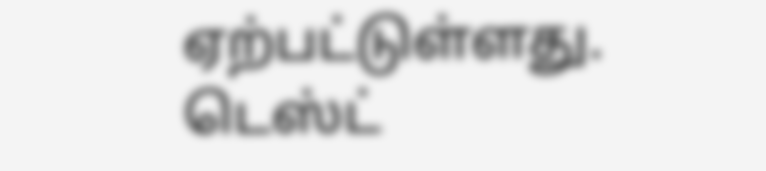ஏற்பட்டுள்ளது. டெஸ்ட்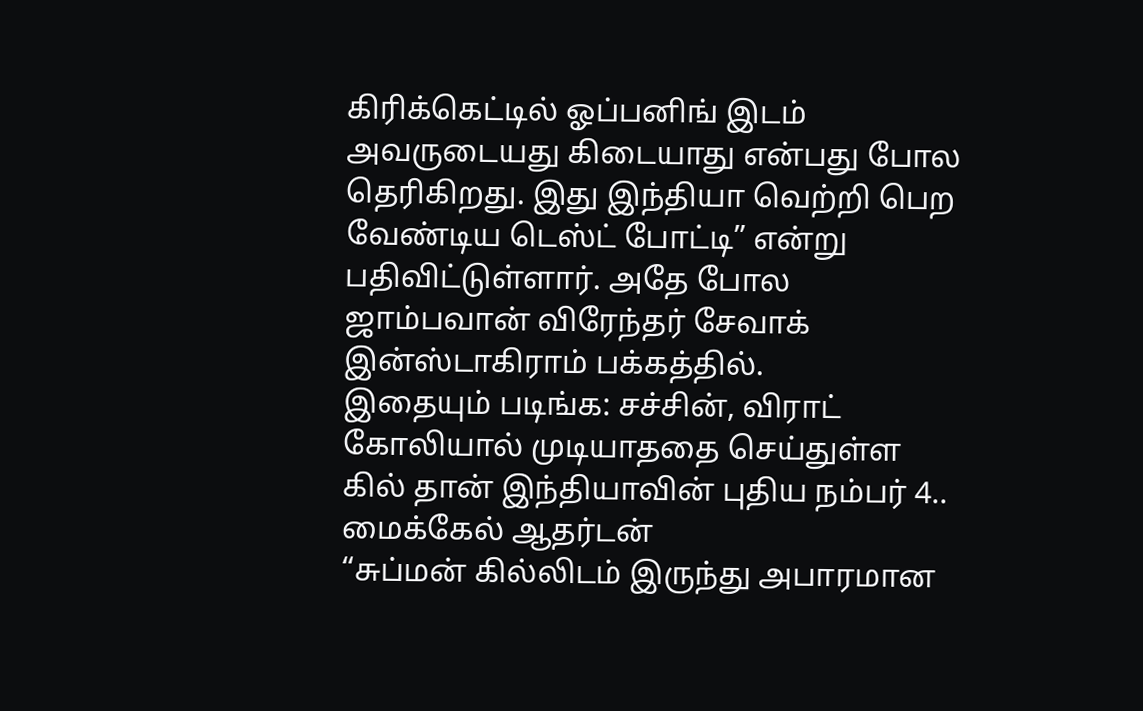கிரிக்கெட்டில் ஓப்பனிங் இடம் அவருடையது கிடையாது என்பது போல தெரிகிறது. இது இந்தியா வெற்றி பெற வேண்டிய டெஸ்ட் போட்டி” என்று பதிவிட்டுள்ளார். அதே போல ஜாம்பவான் விரேந்தர் சேவாக் இன்ஸ்டாகிராம் பக்கத்தில்.
இதையும் படிங்க: சச்சின், விராட் கோலியால் முடியாததை செய்துள்ள கில் தான் இந்தியாவின் புதிய நம்பர் 4.. மைக்கேல் ஆதர்டன்
“சுப்மன் கில்லிடம் இருந்து அபாரமான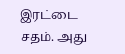இரட்டை சதம். அது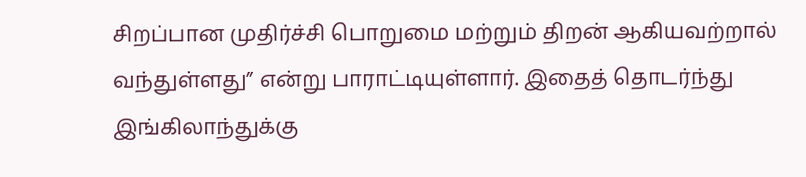சிறப்பான முதிர்ச்சி பொறுமை மற்றும் திறன் ஆகியவற்றால் வந்துள்ளது” என்று பாராட்டியுள்ளார். இதைத் தொடர்ந்து இங்கிலாந்துக்கு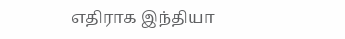எதிராக இந்தியா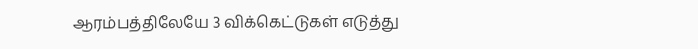ஆரம்பத்திலேயே 3 விக்கெட்டுகள் எடுத்து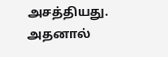அசத்தியது. அதனால்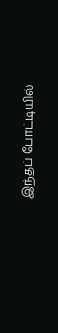இந்தப் போட்டியில்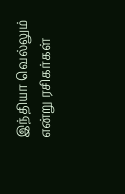இந்தியா வெல்லும் என்று ரசிகர்கள்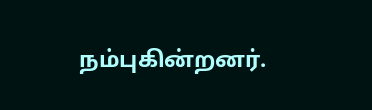நம்புகின்றனர்.